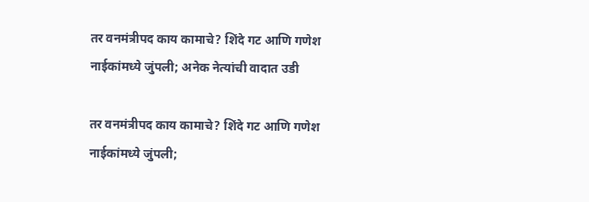तर वनमंत्रीपद काय कामाचे? शिंदे गट आणि गणेश नाईकांमध्ये जुंपली; अनेक नेत्यांची वादात उडी

तर वनमंत्रीपद काय कामाचे? शिंदे गट आणि गणेश नाईकांमध्ये जुंपली;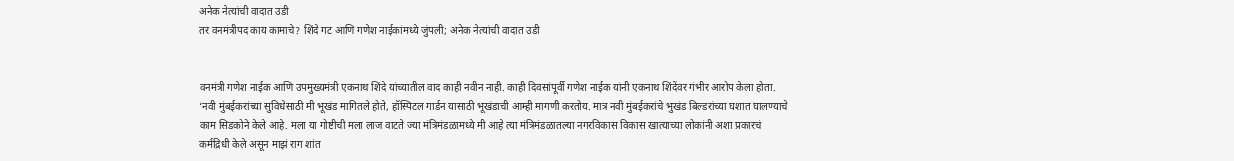अनेक नेत्यांची वादात उडी
तर वनमंत्रीपद काय कामाचे? शिंदे गट आणि गणेश नाईकांमध्ये जुंपली; अनेक नेत्यांची वादात उडी


वनमंत्री गणेश नाईक आणि उपमुख्यमंत्री एकनाथ शिंदे यांच्यातील वाद काही नवीन नाही. काही दिवसांपूर्वी गणेश नाईक यांनी एकनाथ शिंदेंवर गंभीर आरोप केला होता. ‘नवी मुंबईकरांच्या सुविधेसाठी मी भूखंड मागितले होते, हॉस्पिटल गार्डन यासाठी भूखंडाची आम्ही मागणी करतोय. मात्र नवी मुंबईकरांचे भुखंड बिल्डरांच्या घशात घालण्याचे काम सिडकोने केले आहे. मला या गोष्टीची मला लाज वाटते ज्या मंत्रिमंडळामध्ये मी आहे त्या मंत्रिमंडळातल्या नगरविकास विकास खात्याच्या लोकांनी अशा प्रकारचं कर्मद्रिधी केले असून माझं राग शांत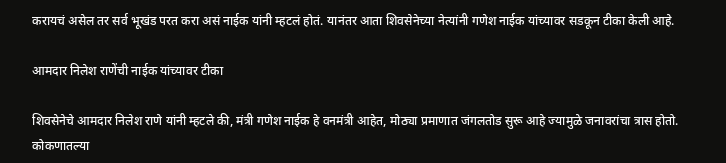करायचं असेल तर सर्व भूखंड परत करा असं नाईक यांनी म्हटलं होतं. यानंतर आता शिवसेनेच्या नेत्यांनी गणेश नाईक यांच्यावर सडकून टीका केली आहे.

आमदार निलेश राणेंची नाईक यांच्यावर टीका

शिवसेनेचे आमदार निलेश राणे यांनी म्हटले की, मंत्री गणेश नाईक हे वनमंत्री आहेत, मोठ्या प्रमाणात जंगलतोड सुरू आहे ज्यामुळे जनावरांचा त्रास होतो. कोकणातल्या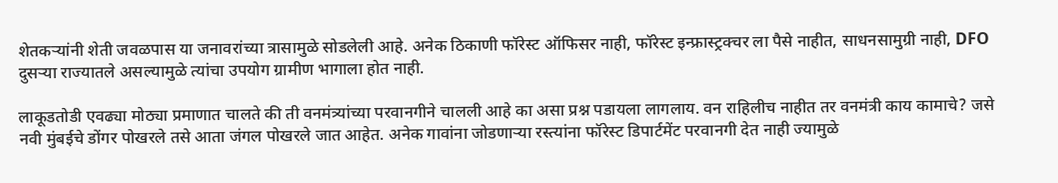शेतकऱ्यांनी शेती जवळपास या जनावरांच्या त्रासामुळे सोडलेली आहे. अनेक ठिकाणी फॉरेस्ट ऑफिसर नाही, फॉरेस्ट इन्फ्रास्ट्रक्चर ला पैसे नाहीत, साधनसामुग्री नाही, DFO दुसऱ्या राज्यातले असल्यामुळे त्यांचा उपयोग ग्रामीण भागाला होत नाही.

लाकूडतोडी एवढ्या मोठ्या प्रमाणात चालते की ती वनमंत्र्यांच्या परवानगीने चालली आहे का असा प्रश्न पडायला लागलाय. वन राहिलीच नाहीत तर वनमंत्री काय कामाचे? जसे नवी मुंबईचे डोंगर पोखरले तसे आता जंगल पोखरले जात आहेत. अनेक गावांना जोडणाऱ्या रस्त्यांना फॉरेस्ट डिपार्टमेंट परवानगी देत नाही ज्यामुळे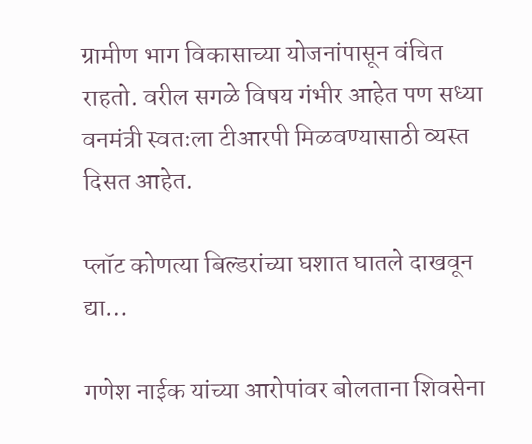ग्रामीण भाग विकासाच्या योजनांपासून वंचित राहतो. वरील सगळे विषय गंभीर आहेत पण सध्या वनमंत्री स्वतःला टीआरपी मिळवण्यासाठी व्यस्त दिसत आहेत.

प्लॉट कोणत्या बिल्डरांच्या घशात घातले दाखवून द्या…

गणेश नाईक यांच्या आरोपांवर बोलताना शिवसेना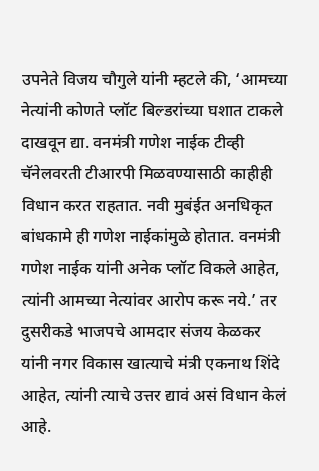उपनेते विजय चौगुले यांनी म्हटले की, ‘आमच्या नेत्यांनी कोणते प्लॉट बिल्डरांच्या घशात टाकले दाखवून द्या. वनमंत्री गणेश नाईक टीव्ही चॅनेलवरती टीआरपी मिळवण्यासाठी काहीही विधान करत राहतात. नवी मुबंईत अनधिकृत बांधकामे ही गणेश नाईकांमुळे होतात. वनमंत्री गणेश नाईक यांनी अनेक प्लॉट विकले आहेत, त्यांनी आमच्या नेत्यांवर आरोप करू नये.’ तर दुसरीकडे भाजपचे आमदार संजय केळकर यांनी नगर विकास खात्याचे मंत्री एकनाथ शिंदे आहेत, त्यांनी त्याचे उत्तर द्यावं असं विधान केलं आहे.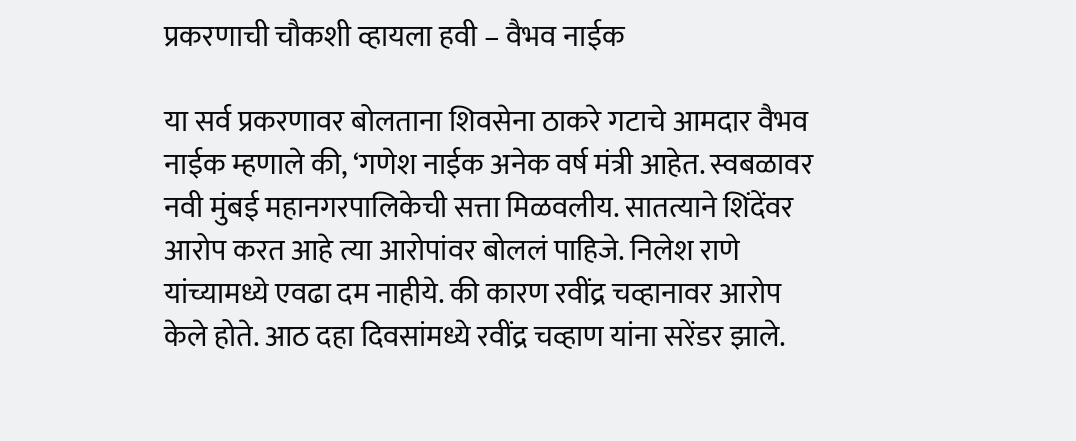प्रकरणाची चौकशी व्हायला हवी – वैभव नाईक

या सर्व प्रकरणावर बोलताना शिवसेना ठाकरे गटाचे आमदार वैभव नाईक म्हणाले की, ‘गणेश नाईक अनेक वर्ष मंत्री आहेत. स्वबळावर नवी मुंबई महानगरपालिकेची सत्ता मिळवलीय. सातत्याने शिंदेंवर आरोप करत आहे त्या आरोपांवर बोललं पाहिजे. निलेश राणे यांच्यामध्ये एवढा दम नाहीये. की कारण रवींद्र चव्हानावर आरोप केले होते. आठ दहा दिवसांमध्ये रवींद्र चव्हाण यांना सरेंडर झाले.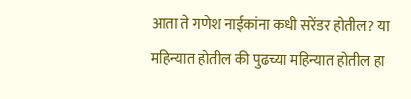आता ते गणेश नाईकांना कधी सरेंडर होतील? या महिन्यात होतील की पुढच्या महिन्यात होतील हा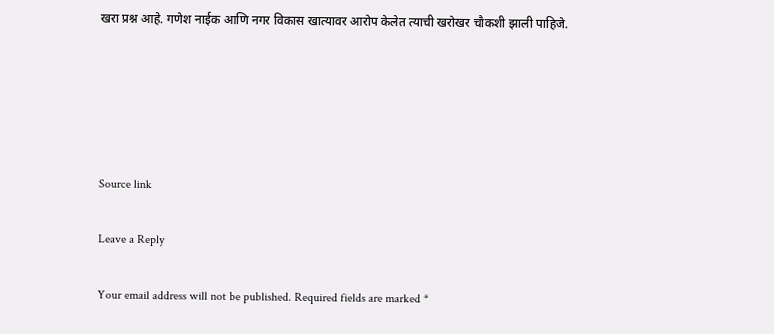खरा प्रश्न आहे. गणेश नाईक आणि नगर विकास खात्यावर आरोप केलेत त्याची खरोखर चौकशी झाली पाहिजे.





Source link

Leave a Reply

Your email address will not be published. Required fields are marked *